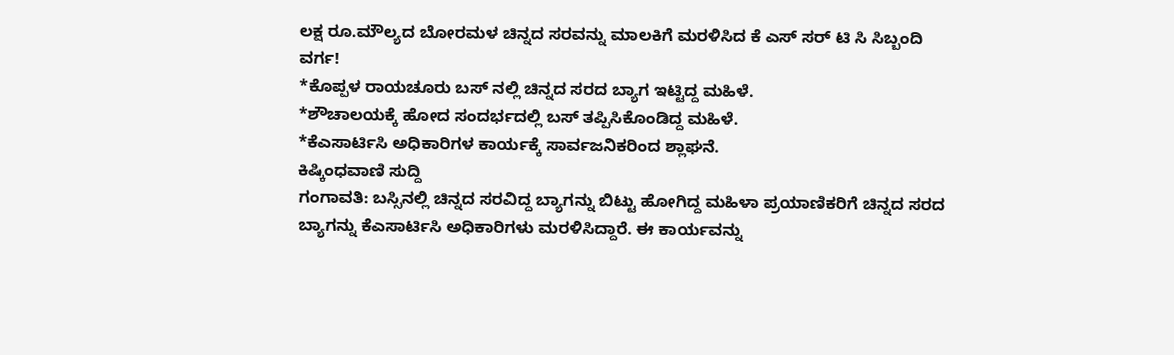ಲಕ್ಷ ರೂ.ಮೌಲ್ಯದ ಬೋರಮಳ ಚಿನ್ನದ ಸರವನ್ನು ಮಾಲಕಿಗೆ ಮರಳಿಸಿದ ಕೆ ಎಸ್ ಸರ್ ಟಿ ಸಿ ಸಿಬ್ಬಂದಿ ವರ್ಗ!
*ಕೊಪ್ಪಳ ರಾಯಚೂರು ಬಸ್ ನಲ್ಲಿ ಚಿನ್ನದ ಸರದ ಬ್ಯಾಗ ಇಟ್ಟಿದ್ದ ಮಹಿಳೆ.
*ಶೌಚಾಲಯಕ್ಕೆ ಹೋದ ಸಂದರ್ಭದಲ್ಲಿ ಬಸ್ ತಪ್ಪಿಸಿಕೊಂಡಿದ್ದ ಮಹಿಳೆ.
*ಕೆಎಸಾರ್ಟಿಸಿ ಅಧಿಕಾರಿಗಳ ಕಾರ್ಯಕ್ಕೆ ಸಾರ್ವಜನಿಕರಿಂದ ಶ್ಲಾಘನೆ.
ಕಿಷ್ಕಿಂಧವಾಣಿ ಸುದ್ದಿ
ಗಂಗಾವತಿ: ಬಸ್ಸಿನಲ್ಲಿ ಚಿನ್ನದ ಸರವಿದ್ದ ಬ್ಯಾಗನ್ನು ಬಿಟ್ಟು ಹೋಗಿದ್ದ ಮಹಿಳಾ ಪ್ರಯಾಣಿಕರಿಗೆ ಚಿನ್ನದ ಸರದ ಬ್ಯಾಗನ್ನು ಕೆಎಸಾರ್ಟಿಸಿ ಅಧಿಕಾರಿಗಳು ಮರಳಿಸಿದ್ದಾರೆ. ಈ ಕಾರ್ಯವನ್ನು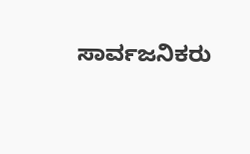ಸಾರ್ವಜನಿಕರು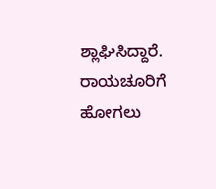ಶ್ಲಾಘಿಸಿದ್ದಾರೆ.
ರಾಯಚೂರಿಗೆ ಹೋಗಲು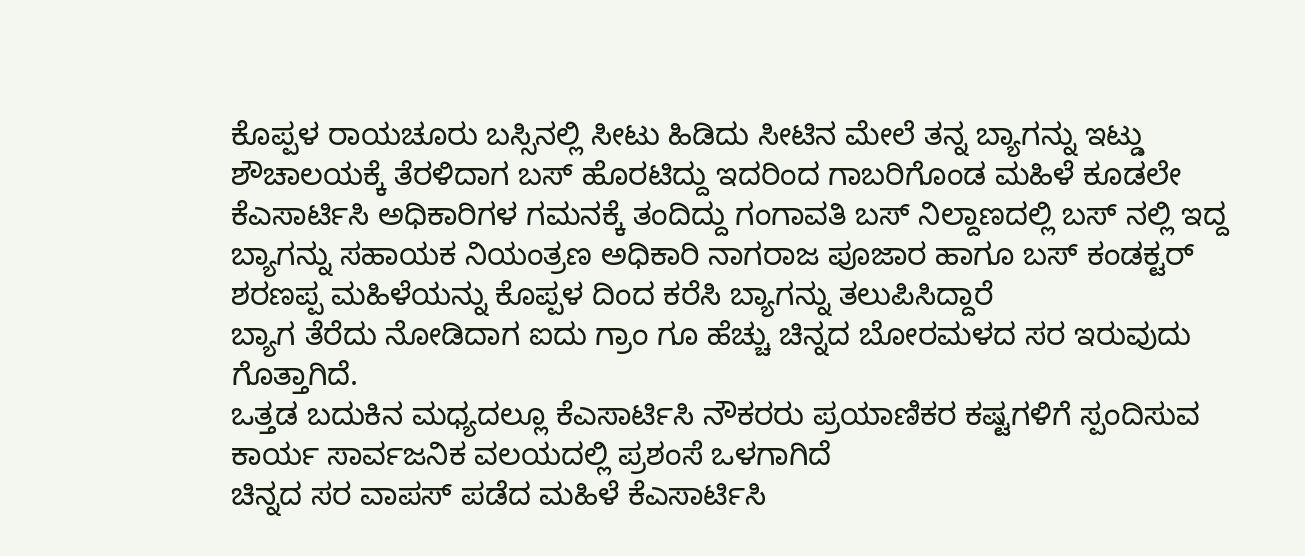ಕೊಪ್ಪಳ ರಾಯಚೂರು ಬಸ್ಸಿನಲ್ಲಿ ಸೀಟು ಹಿಡಿದು ಸೀಟಿನ ಮೇಲೆ ತನ್ನ ಬ್ಯಾಗನ್ನು ಇಟ್ಡು ಶೌಚಾಲಯಕ್ಕೆ ತೆರಳಿದಾಗ ಬಸ್ ಹೊರಟಿದ್ದು ಇದರಿಂದ ಗಾಬರಿಗೊಂಡ ಮಹಿಳೆ ಕೂಡಲೇ ಕೆಎಸಾರ್ಟಿಸಿ ಅಧಿಕಾರಿಗಳ ಗಮನಕ್ಕೆ ತಂದಿದ್ದು ಗಂಗಾವತಿ ಬಸ್ ನಿಲ್ದಾಣದಲ್ಲಿ ಬಸ್ ನಲ್ಲಿ ಇದ್ದ ಬ್ಯಾಗನ್ನು ಸಹಾಯಕ ನಿಯಂತ್ರಣ ಅಧಿಕಾರಿ ನಾಗರಾಜ ಪೂಜಾರ ಹಾಗೂ ಬಸ್ ಕಂಡಕ್ಟರ್ ಶರಣಪ್ಪ ಮಹಿಳೆಯನ್ನು ಕೊಪ್ಪಳ ದಿಂದ ಕರೆಸಿ ಬ್ಯಾಗನ್ನು ತಲುಪಿಸಿದ್ದಾರೆ
ಬ್ಯಾಗ ತೆರೆದು ನೋಡಿದಾಗ ಐದು ಗ್ರಾಂ ಗೂ ಹೆಚ್ಚು ಚಿನ್ನದ ಬೋರಮಳದ ಸರ ಇರುವುದು ಗೊತ್ತಾಗಿದೆ.
ಒತ್ತಡ ಬದುಕಿನ ಮಧ್ಯದಲ್ಲೂ ಕೆಎಸಾರ್ಟಿಸಿ ನೌಕರರು ಪ್ರಯಾಣಿಕರ ಕಷ್ಟಗಳಿಗೆ ಸ್ಪಂದಿಸುವ ಕಾರ್ಯ ಸಾರ್ವಜನಿಕ ವಲಯದಲ್ಲಿ ಪ್ರಶಂಸೆ ಒಳಗಾಗಿದೆ
ಚಿನ್ನದ ಸರ ವಾಪಸ್ ಪಡೆದ ಮಹಿಳೆ ಕೆಎಸಾರ್ಟಿಸಿ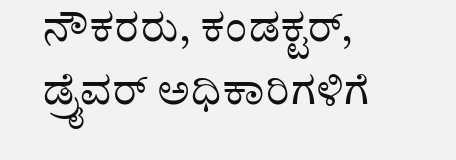ನೌಕರರು, ಕಂಡಕ್ಟರ್, ಡ್ರೈವರ್ ಅಧಿಕಾರಿಗಳಿಗೆ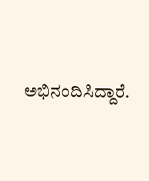ಅಭಿನಂದಿಸಿದ್ದಾರೆ.